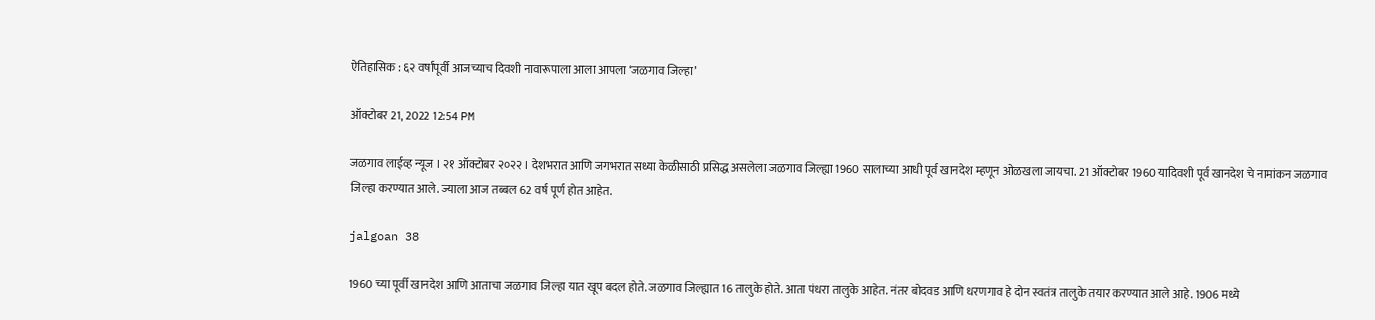ऐतिहासिक : ६२ वर्षांपूर्वी आजच्याच दिवशी नावारूपाला आला आपला ‘जळगाव जिल्हा’

ऑक्टोबर 21, 2022 12:54 PM

जळगाव लाईव्ह न्यूज । २१ ऑक्टोबर २०२२ । देशभरात आणि जगभरात सध्या केळीसाठी प्रसिद्ध असलेला जळगाव जिल्ह्या 1960 सालाच्या आधी पूर्व खानदेश म्हणून ओळखला जायचा. 21 ऑक्टोबर 1960 यादिवशी पूर्व खानदेश चे नामांकन जळगाव जिल्हा करण्यात आले. ज्याला आज तब्बल 62 वर्ष पूर्ण होत आहेत.

jalgoan 38

1960 च्या पूर्वी खानदेश आणि आताचा जळगाव जिल्हा यात खूप बदल होते. जळगाव जिल्ह्यात 16 तालुके होते. आता पंधरा तालुके आहेत. नंतर बोदवड आणि धरणगाव हे दोन स्वतंत्र तालुके तयार करण्यात आले आहे. 1906 मध्ये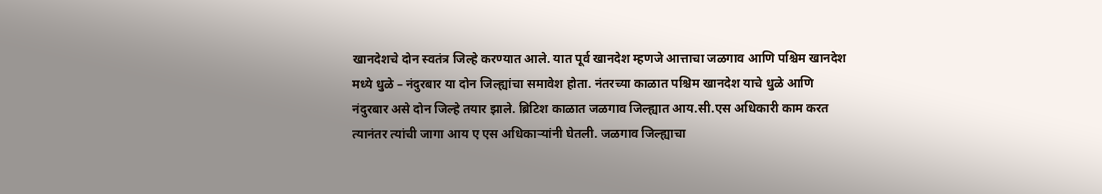खानदेशचे दोन स्वतंत्र जिल्हे करण्यात आले. यात पूर्व खानदेश म्हणजे आत्ताचा जळगाव आणि पश्चिम खानदेश मध्ये धुळे – नंदुरबार या दोन जिल्ह्यांचा समावेश होता. नंतरच्या काळात पश्चिम खानदेश याचे धुळे आणि नंदुरबार असे दोन जिल्हे तयार झाले. ब्रिटिश काळात जळगाव जिल्ह्यात आय.सी.एस अधिकारी काम करत त्यानंतर त्यांची जागा आय ए एस अधिकाऱ्यांनी घेतली. जळगाव जिल्ह्याचा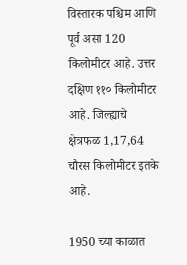विस्तारक पश्चिम आणि पूर्व असा 120 किलोमीटर आहे. उत्तर दक्षिण ११० किलोमीटर आहे. जिल्ह्याचे क्षेत्रफळ 1,17,64 चौरस किलोमीटर इतके आहे.

1950 च्या काळात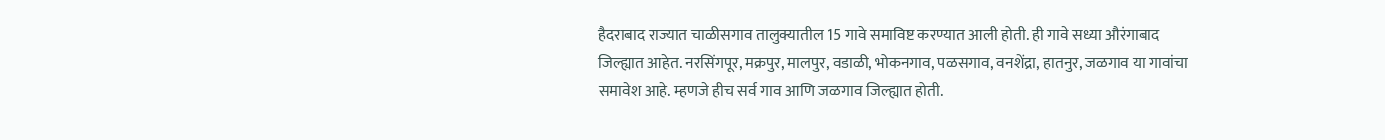हैदराबाद राज्यात चाळीसगाव तालुक्यातील 15 गावे समाविष्ट करण्यात आली होती. ही गावे सध्या औरंगाबाद जिल्ह्यात आहेत. नरसिंगपूर, मक्रपुर, मालपुर, वडाळी, भोकनगाव, पळसगाव, वनशेंद्रा, हातनुर, जळगाव या गावांचा समावेश आहे. म्हणजे हीच सर्व गाव आणि जळगाव जिल्ह्यात होती.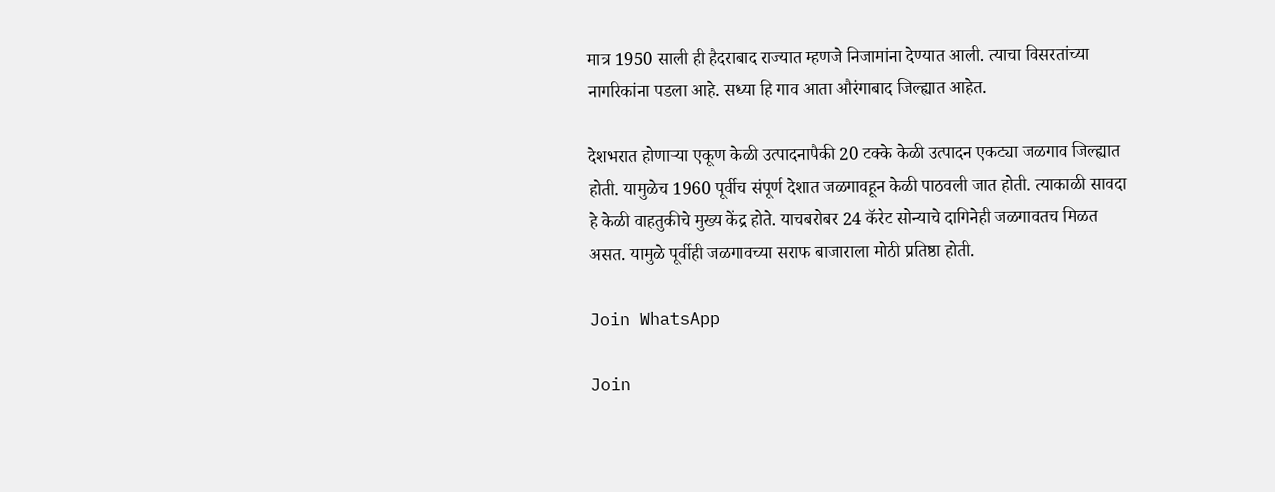मात्र 1950 साली ही हैदराबाद राज्यात म्हणजे निजामांना देण्यात आली. त्याचा विसरतांच्या नागरिकांना पडला आहे. सध्या हि गाव आता औरंगाबाद जिल्ह्यात आहेत.

देशभरात होणाऱ्या एकूण केळी उत्पादनापैकी 20 टक्के केळी उत्पादन एकट्या जळगाव जिल्ह्यात होती. यामुळेच 1960 पूर्वीच संपूर्ण देशात जळगावहून केळी पाठवली जात होती. त्याकाळी सावदा हे केळी वाहतुकीचे मुख्य केंद्र होते. याचबरोबर 24 कॅरेट सोन्याचे दागिनेही जळगावतच मिळत असत. यामुळे पूर्वीही जळगावच्या सराफ बाजाराला मोठी प्रतिष्ठा होती.

Join WhatsApp

Join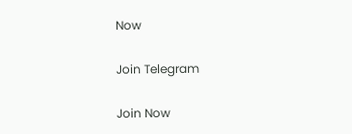Now

Join Telegram

Join Now